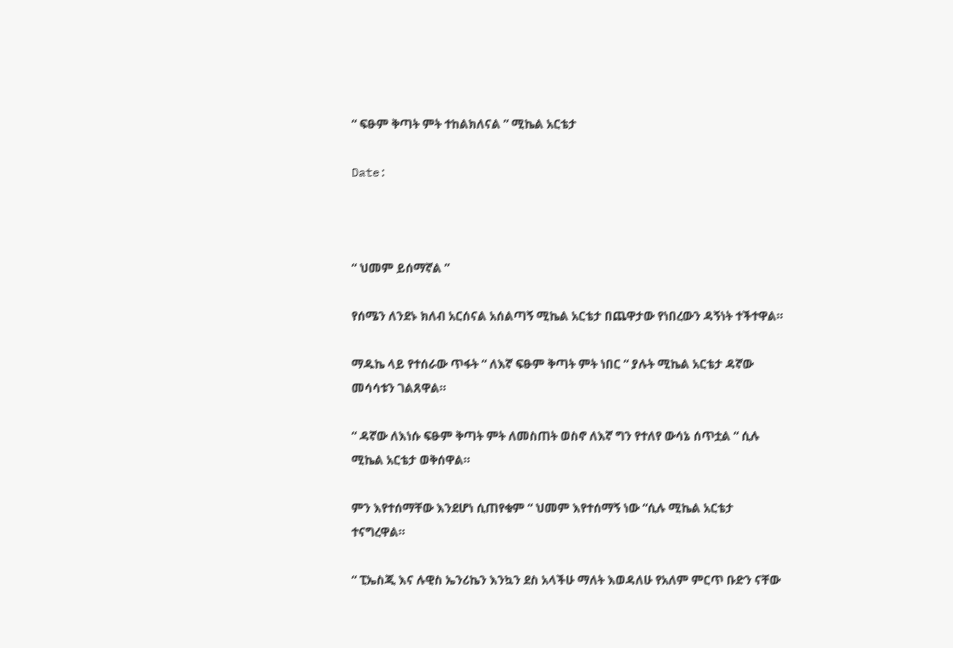“ ፍፁም ቅጣት ምት ተከልክለናል ” ሚኬል አርቴታ

Date:



“ ህመም ይሰማኛል ”

የሰሜን ለንደኑ ክለብ አርሰናል አሰልጣኝ ሚኬል አርቴታ በጨዋታው የነበረውን ዳኝነት ተችተዋል።

ማዱኬ ላይ የተሰራው ጥፋት “ ለእኛ ፍፁም ቅጣት ምት ነበር “ ያሉት ሚኬል አርቴታ ዳኛው መሳሳቱን ገልጸዋል።

“ ዳኛው ለእነሱ ፍፁም ቅጣት ምት ለመስጠት ወስኖ ለእኛ ግን የተለየ ውሳኔ ሰጥቷል “ ሲሉ ሚኬል አርቴታ ወቅሰዋል።

ምን እየተሰማቸው እንደሆነ ሲጠየቁም “ ህመም እየተሰማኝ ነው “ሲሉ ሚኬል አርቴታ ተናግረዋል።

“ ፒኤስጂ እና ሉዊስ ኤንሪኬን እንኳን ደስ አላችሁ ማለት እወዳለሁ የአለም ምርጥ ቡድን ናቸው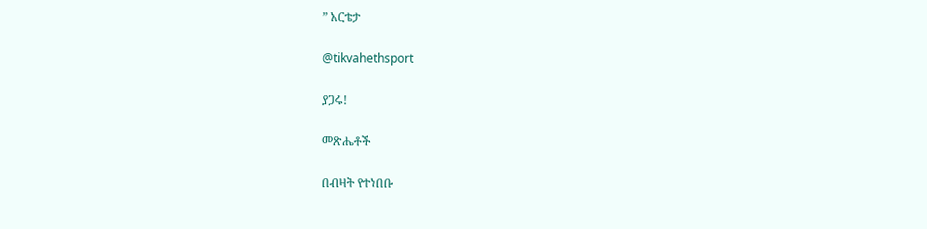” አርቴታ

@tikvahethsport

ያጋሩ!

መጽሔቶች

በብዛት የተነበቡ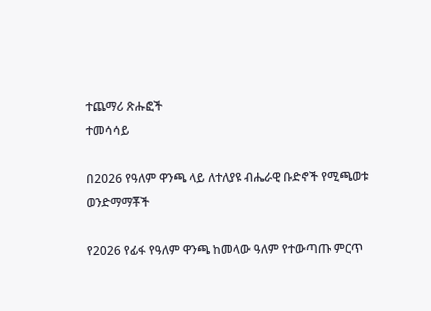ተጨማሪ ጽሑፎች
ተመሳሳይ

በ2026 የዓለም ዋንጫ ላይ ለተለያዩ ብሔራዊ ቡድኖች የሚጫወቱ ወንድማማቾች

የ2026 የፊፋ የዓለም ዋንጫ ከመላው ዓለም የተውጣጡ ምርጥ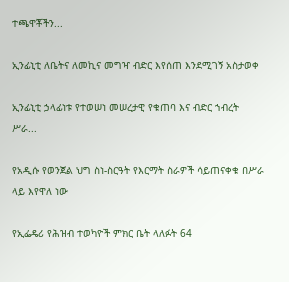ተጫዋቾችን...

ኢንፊኒቲ ለቤትና ለመኪና መግዣ ብድር እየሰጠ እንደሚገኝ አስታወቀ

ኢንፊኒቲ ኃላፊነቱ የተወሠነ መሠረታዊ የቁጠባ እና ብድር ኀብረት ሥራ...

የአዲሱ የወንጀል ህግ ስነ-ስርዓት የእርማት ስራዎች ሳይጠናቀቁ በሥራ ላይ እየዋለ ነው

የኢፌዴሪ የሕዝብ ተወካዮች ምክር ቤት ላለፉት 64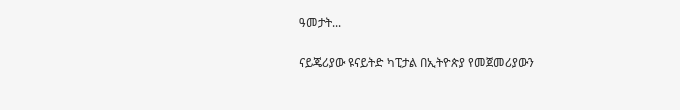ዓመታት...

ናይጄሪያው ዩናይትድ ካፒታል በኢትዮጵያ የመጀመሪያውን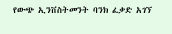የውጭ ኢንቨስትመንት ባንክ ፈቃድ አገኘ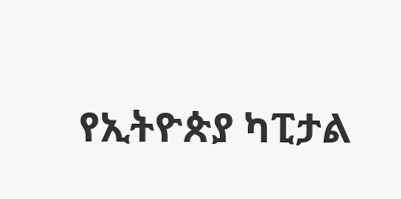የኢትዮጵያ ካፒታል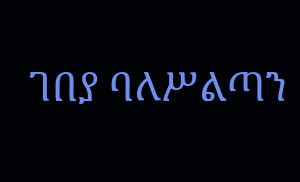ገበያ ባለሥልጣን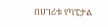በሀገሪቱ የካፒታል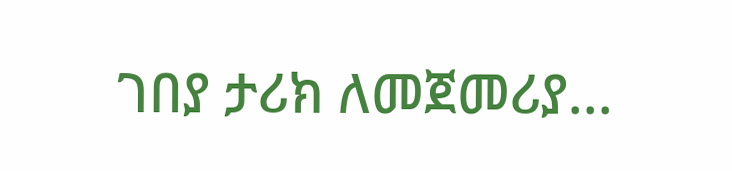ገበያ ታሪክ ለመጀመሪያ...